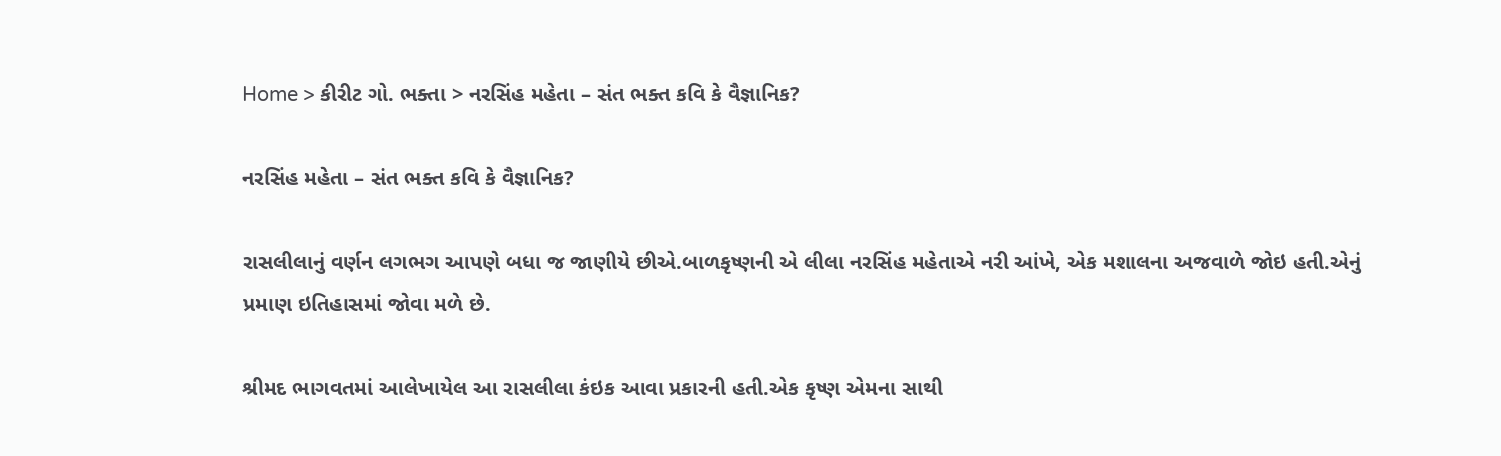Home > કીરીટ ગો. ભક્તા > નરસિંહ મહેતા – સંત ભક્ત કવિ કે વૈજ્ઞાનિક?

નરસિંહ મહેતા – સંત ભક્ત કવિ કે વૈજ્ઞાનિક?

રાસલીલાનું વર્ણન લગભગ આપણે બધા જ જાણીયે છીએ.બાળકૃષ્ણની એ લીલા નરસિંહ મહેતાએ નરી આંખે, એક મશાલના અજવાળે જોઇ હતી.એનું પ્રમાણ ઇતિહાસમાં જોવા મળે છે.

શ્રીમદ ભાગવતમાં આલેખાયેલ આ રાસલીલા કંઇક આવા પ્રકારની હતી.એક કૃષ્ણ એમના સાથી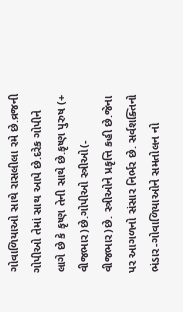ગોવાળિયાઓ સાથે રાસલીલા રમે છે.વ્રજની ગોપીઓ તેમાં સાથ આપે છે.દરેક ગોપીને લાગે છે કે કૃષ્ણ તેની સાથે છે.કૃષ્ણ પુરુષ (+ વીજભાર)છે.ગોપીઓ સ્ત્રીઓ(- વીજભાર)છે. સ્ત્રીઓને પ્રકૃત્તિ કહી છે.જેના પર આગળનો સંસાર નિર્ભર છે. સર્વશક્તિનો ભંડાર-ગોવાળિયાઓને સમતોલન નો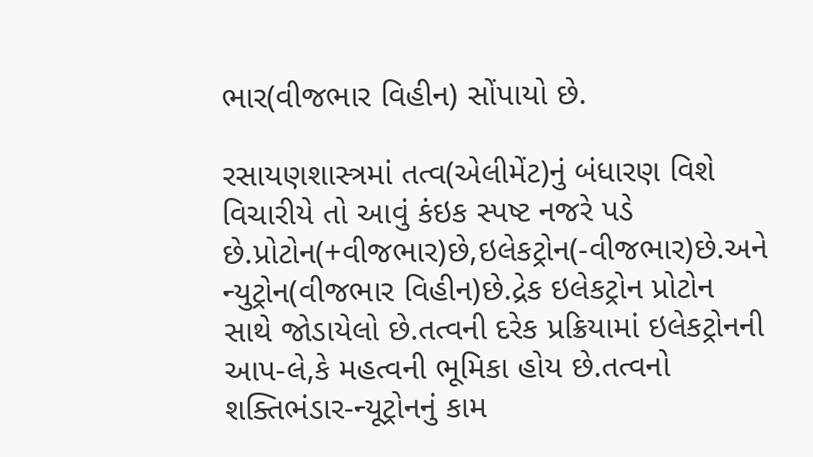ભાર(વીજભાર વિહીન) સોંપાયો છે.

રસાયણશાસ્ત્રમાં તત્વ(એલીમેંટ)નું બંધારણ વિશે વિચારીયે તો આવું કંઇક સ્પષ્ટ નજરે પડે છે.પ્રોટોન(+વીજભાર)છે,ઇલેકટ્રોન(-વીજભાર)છે.અને ન્યુટ્રોન(વીજભાર વિહીન)છે.દ્રેક ઇલેકટ્રોન પ્રોટોન સાથે જોડાયેલો છે.તત્વની દરેક પ્રક્રિયામાં ઇલેકટ્રોનની આપ-લે,કે મહત્વની ભૂમિકા હોય છે.તત્વનો શક્તિભંડાર-ન્યૂટ્રોનનું કામ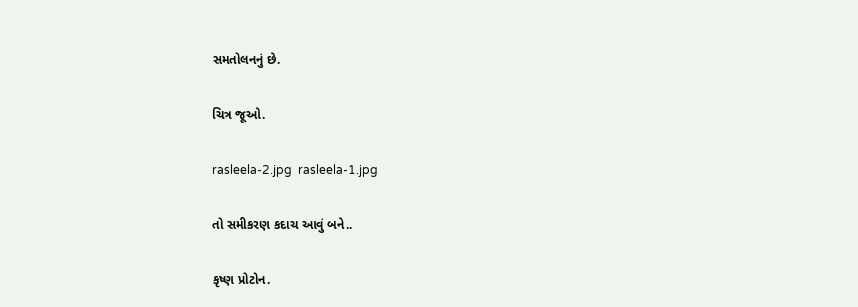સમતોલનનું છે.

ચિત્ર જૂઓ.

rasleela-2.jpg  rasleela-1.jpg

તો સમીકરણ કદાચ આવું બને..

કૃષ્ણ પ્રોટોન.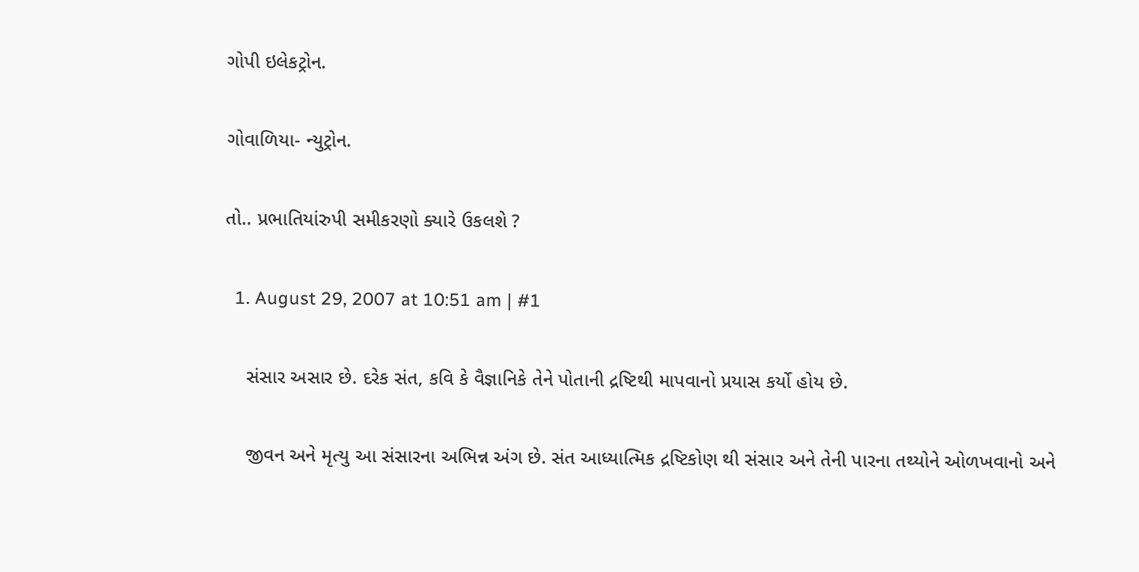ગોપી ઇલેકટ્રોન.

ગોવાળિયા- ન્યુટ્રોન.

તો.. પ્રભાતિયાંરુપી સમીકરણો ક્યારે ઉકલશે ?

  1. August 29, 2007 at 10:51 am | #1

    સંસાર અસાર છે. દરેક સંત, કવિ કે વૈજ્ઞાનિકે તેને પોતાની દ્રષ્ટિથી માપવાનો પ્રયાસ કર્યો હોય છે.

    જીવન અને મૃત્યુ આ સંસારના અભિન્ન અંગ છે. સંત આધ્યાત્મિક દ્રષ્ટિકોણ થી સંસાર અને તેની પારના તથ્યોને ઓળખવાનો અને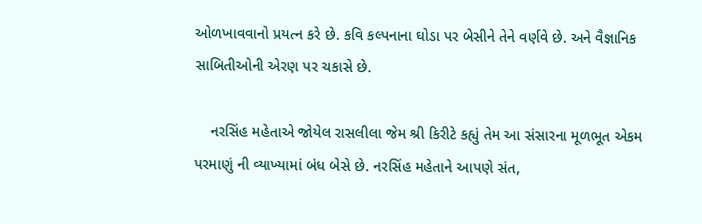ઓળખાવવાનો પ્રયત્ન કરે છે. કવિ કલ્પનાના ઘોડા પર બેસીને તેને વર્ણવે છે. અને વૈજ્ઞાનિક સાબિતીઓની એરણ પર ચકાસે છે.

    નરસિંહ મહેતાએ જોયેલ રાસલીલા જેમ શ્રી કિરીટે કહ્યું તેમ આ સંસારના મૂળભૂત એકમ પરમાણું ની વ્યાખ્યામાં બંધ બેસે છે. નરસિંહ મહેતાને આપણે સંત,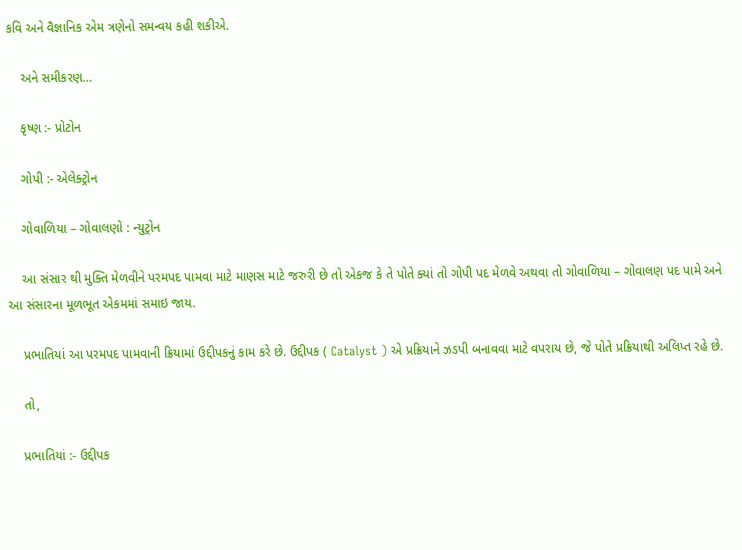કવિ અને વૈજ્ઞાનિક એમ ત્રણેનો સમન્વય કહી શકીએ.

    અને સમીકરણ…

    કૃષ્ણ :- પ્રોટોન

    ગોપી :- એલેક્ટ્રોન

    ગોવાળિયા – ગોવાલણો : ન્યુટ્રોન

    આ સંસાર થી મુક્તિ મેળવીને પરમપદ પામવા માટે માણસ માટે જરુરી છે તો એકજ કે તે પોતે ક્યાં તો ગોપી પદ મેળવે અથવા તો ગોવાળિયા – ગોવાલણ પદ પામે અને આ સંસારના મૂળભૂત એકમમાં સમાઇ જાય.

    પ્રભાતિયાં આ પરમપદ પામવાની ક્રિયામાં ઉદ્દીપકનું કામ કરે છે. ઉદ્દીપક ( Catalyst ) એ પ્રક્રિયાને ઝડપી બનાવવા માટે વપરાય છે, જે પોતે પ્રક્રિયાથી અલિપ્ત રહે છે.

    તો,

    પ્રભાતિયાં :- ઉદ્દીપક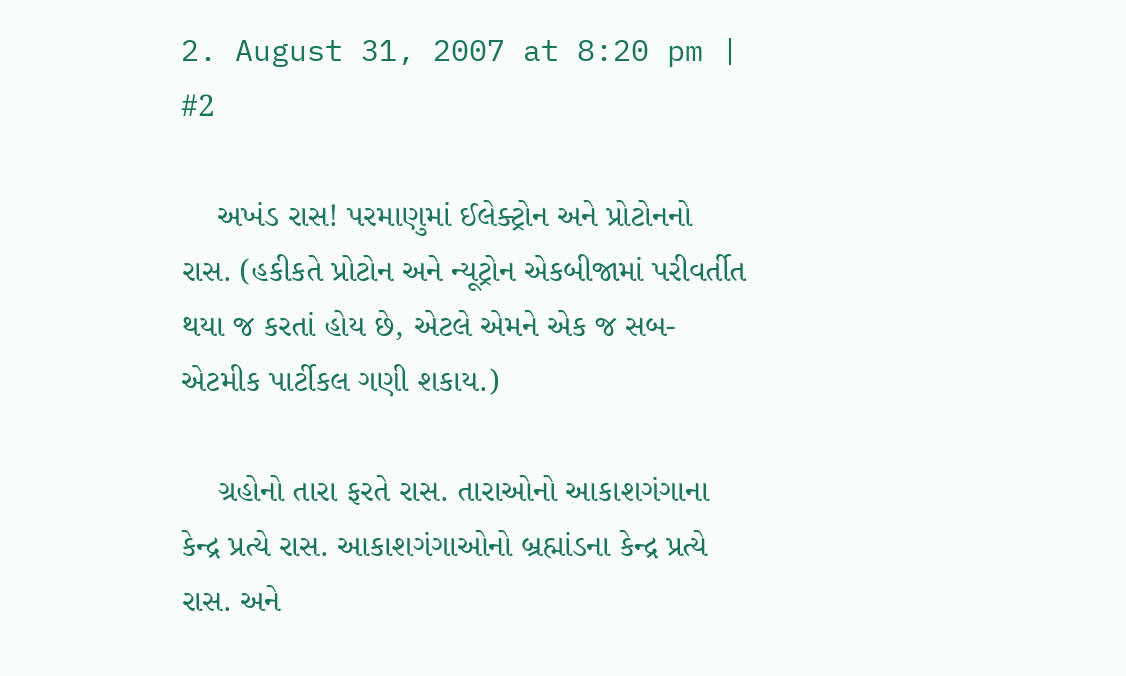2. August 31, 2007 at 8:20 pm | #2

    અખંડ રાસ! પરમાણુમાં ઈલેક્ટ્રોન અને પ્રોટોનનો રાસ. (હકીકતે પ્રોટોન અને ન્યૂટ્રોન એકબીજામાં પરીવર્તીત થયા જ કરતાં હોય છે, એટલે એમને એક જ સબ-એટમીક પાર્ટીકલ ગણી શકાય.)

    ગ્રહોનો તારા ફરતે રાસ. તારાઓનો આકાશગંગાના કેન્દ્ર પ્રત્યે રાસ. આકાશગંગાઓનો બ્રહ્માંડના કેન્દ્ર પ્રત્યે રાસ. અને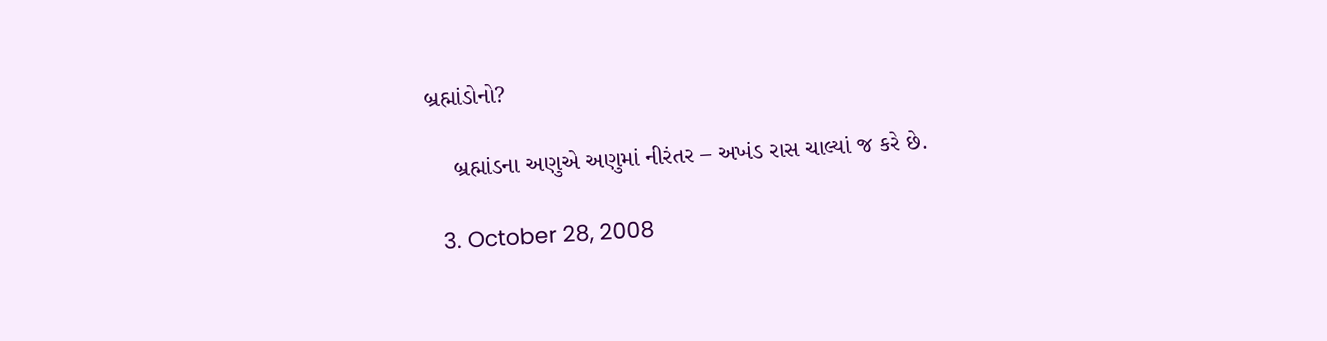બ્રહ્માંડોનો?

    બ્રહ્માંડના અણુએ અણુમાં નીરંતર – અખંડ રાસ ચાલ્યાં જ કરે છે.

  3. October 28, 2008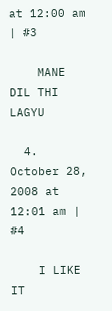at 12:00 am | #3

    MANE DIL THI LAGYU

  4. October 28, 2008 at 12:01 am | #4

    I LIKE IT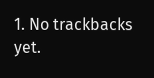1. No trackbacks yet.